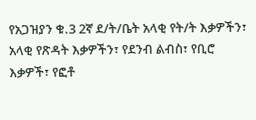የአጋዝያን ቁ.3 2ኛ ደ/ት/ቤት አላቂ የት/ት እቃዎችን፣ አላቂ የጽዳት እቃዎችን፣ የደንብ ልብስ፣ የቢሮ እቃዎች፣ የፎቶ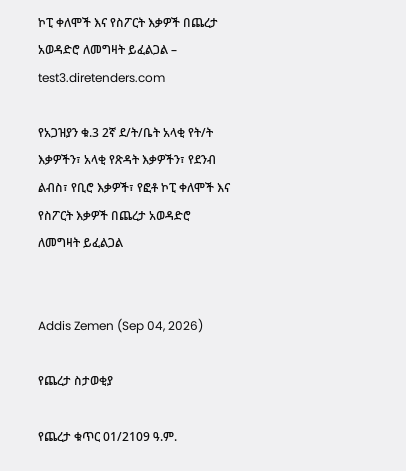ኮፒ ቀለሞች እና የስፖርት እቃዎች በጨረታ አወዳድሮ ለመግዛት ይፈልጋል – test3.diretenders.com

የአጋዝያን ቁ.3 2ኛ ደ/ት/ቤት አላቂ የት/ት እቃዎችን፣ አላቂ የጽዳት እቃዎችን፣ የደንብ ልብስ፣ የቢሮ እቃዎች፣ የፎቶ ኮፒ ቀለሞች እና የስፖርት እቃዎች በጨረታ አወዳድሮ ለመግዛት ይፈልጋል


Addis Zemen (Sep 04, 2026)

የጨረታ ስታወቂያ

የጨረታ ቁጥር 01/2109 ዓ.ም.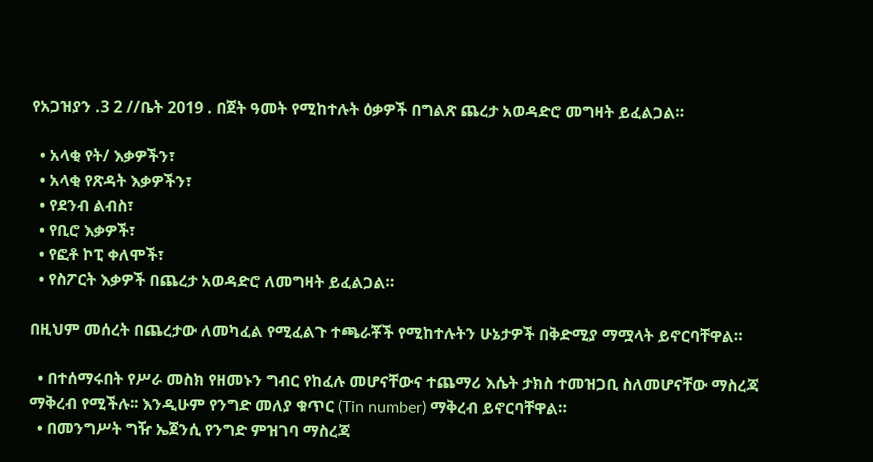የአጋዝያን .3 2 //ቤት 2019 . በጀት ዓመት የሚከተሉት ዕቃዎች በግልጽ ጨረታ አወዳድሮ መግዛት ይፈልጋል።

  • አላቂ የት/ እቃዎችን፣
  • አላቂ የጽዳት እቃዎችን፣
  • የደንብ ልብስ፣
  • የቢሮ እቃዎች፣
  • የፎቶ ኮፒ ቀለሞች፣
  • የስፖርት እቃዎች በጨረታ አወዳድሮ ለመግዛት ይፈልጋል።

በዚህም መሰረት በጨረታው ለመካፈል የሚፈልጉ ተጫራቾች የሚከተሉትን ሁኔታዎች በቅድሚያ ማሟላት ይኖርባቸዋል።

  • በተሰማሩበት የሥራ መስክ የዘመኑን ግብር የከፈሉ መሆናቸውና ተጨማሪ እሴት ታክስ ተመዝጋቢ ስለመሆናቸው ማስረጃ ማቅረብ የሚችሉ፡፡ እንዲሁም የንግድ መለያ ቁጥር (Tin number) ማቅረብ ይኖርባቸዋል።
  • በመንግሥት ግዥ ኤጀንሲ የንግድ ምዝገባ ማስረጃ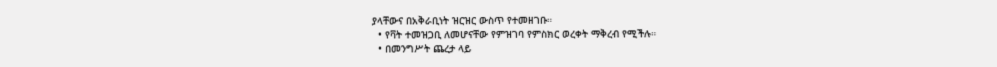ያላቸውና በአቅራቢነት ዝርዝር ውስጥ የተመዘገቡ።
  • የቫት ተመዝጋቢ ለመሆናቸው የምዝገባ የምስክር ወረቀት ማቅረብ የሚችሉ።
  • በመንግሥት ጨረታ ላይ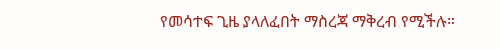የመሳተፍ ጊዜ ያላለፈበት ማስረጃ ማቅረብ የሚችሉ።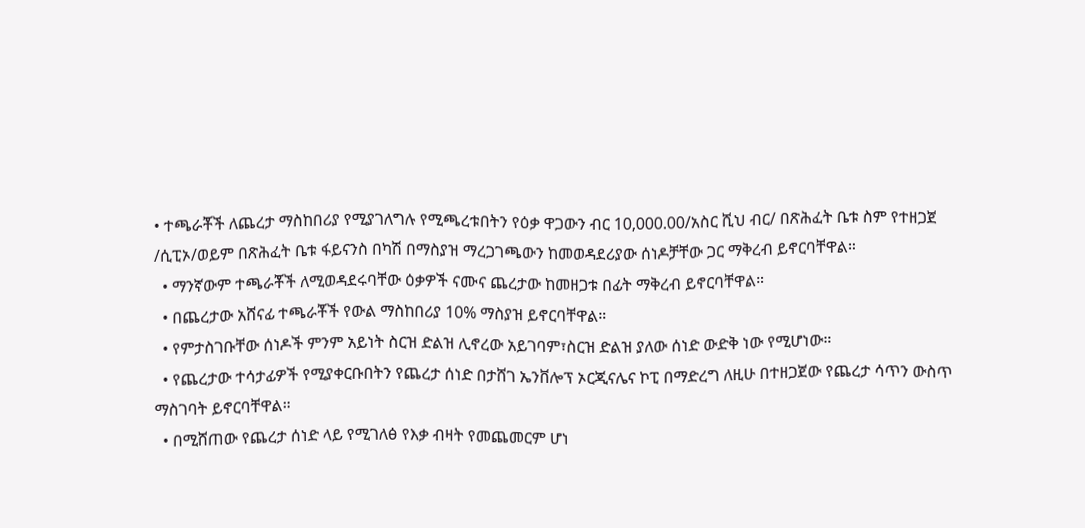• ተጫራቾች ለጨረታ ማስከበሪያ የሚያገለግሉ የሚጫረቱበትን የዕቃ ዋጋውን ብር 10,000.00/አስር ሺህ ብር/ በጽሕፈት ቤቱ ስም የተዘጋጀ /ሲፒኦ/ወይም በጽሕፈት ቤቱ ፋይናንስ በካሽ በማስያዝ ማረጋገጫውን ከመወዳደሪያው ሰነዶቻቸው ጋር ማቅረብ ይኖርባቸዋል።
  • ማንኛውም ተጫራቾች ለሚወዳደሩባቸው ዕቃዎች ናሙና ጨረታው ከመዘጋቱ በፊት ማቅረብ ይኖርባቸዋል።
  • በጨረታው አሸናፊ ተጫራቾች የውል ማስከበሪያ 10% ማስያዝ ይኖርባቸዋል።
  • የምታስገቡቸው ሰነዶች ምንም አይነት ስርዝ ድልዝ ሊኖረው አይገባም፣ስርዝ ድልዝ ያለው ሰነድ ውድቅ ነው የሚሆነው።
  • የጨረታው ተሳታፊዎች የሚያቀርቡበትን የጨረታ ሰነድ በታሸገ ኤንቨሎፕ ኦርጂናሌና ኮፒ በማድረግ ለዚሁ በተዘጋጀው የጨረታ ሳጥን ውስጥ ማስገባት ይኖርባቸዋል።
  • በሚሸጠው የጨረታ ሰነድ ላይ የሚገለፅ የእቃ ብዛት የመጨመርም ሆነ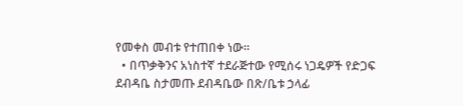የመቀስ መብቱ የተጠበቀ ነው።
  • በጥቃቅንና አነስተኛ ተደራጅተው የሚሰሩ ነጋዴዎች የድጋፍ ደብዳቤ ስታመጡ ደብዳቤው በጽ/ቤቱ ኃላፊ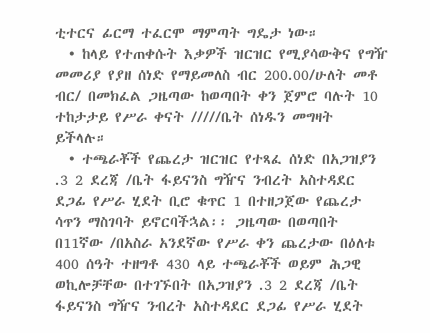ቲተርና ፊርማ ተፈርሞ ማምጣት ግዴታ ነው።
  • ከላይ የተጠቀሱት እቃዎች ዝርዝር የሚያሳውቅና የግዥ መመሪያ የያዘ ሰነድ የማይመለስ ብር 200.00/ሁለት መቶ ብር/ በመክፈል ጋዜጣው ከወጣበት ቀን ጀምሮ ባሉት 10 ተከታታይ የሥራ ቀናት /////ቤት ሰነዱን መግዛት ይችላሉ።
  • ተጫራቾች የጨረታ ዝርዝር የተጻፈ ሰነድ በአጋዝያን .3 2 ደረጃ /ቤት ፋይናንስ ግዥና ንብረት አስተዳደር ደጋፊ የሥራ ሂደት ቢሮ ቁጥር 1 በተዘጋጀው የጨረታ ሳጥን ማስገባት ይኖርባችኋል፡፡ ጋዜጣው በወጣበት በ11ኛው /በአስራ አንደኛው የሥራ ቀን ጨረታው በዕለቱ 400 ሰዓት ተዘግቶ 430 ላይ ተጫራቾች ወይም ሕጋዊ ወኪሎቻቸው በተገኙበት በአጋዝያን .3 2 ደረጃ /ቤት ፋይናንስ ግዥና ንብረት አስተዳደር ደጋፊ የሥራ ሂደት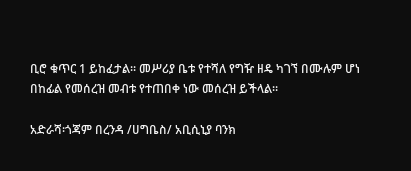ቢሮ ቁጥር 1 ይከፈታል፡፡ መሥሪያ ቤቱ የተሻለ የግዥ ዘዴ ካገኘ በሙሉም ሆነ በከፊል የመሰረዝ መብቱ የተጠበቀ ነው መሰረዝ ይችላል።

አድራሻ፡ጎጃም በረንዳ /ሀግቤስ/ አቢሲኒያ ባንክ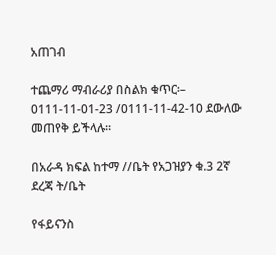አጠገብ

ተጨማሪ ማብራሪያ በስልክ ቁጥር፡– 0111-11-01-23 /0111-11-42-10 ደውለው መጠየቅ ይችላሉ።

በአራዳ ክፍል ከተማ //ቤት የአጋዝያን ቁ.3 2ኛ ደረጃ ት/ቤት

የፋይናንስ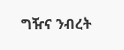ግዥና ንብረት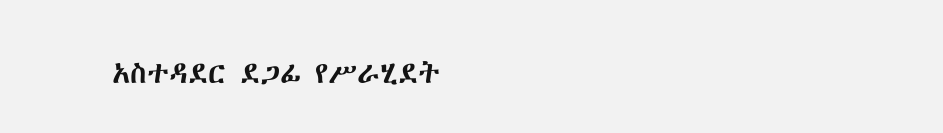አስተዳደር ደጋፊ የሥራሂደት